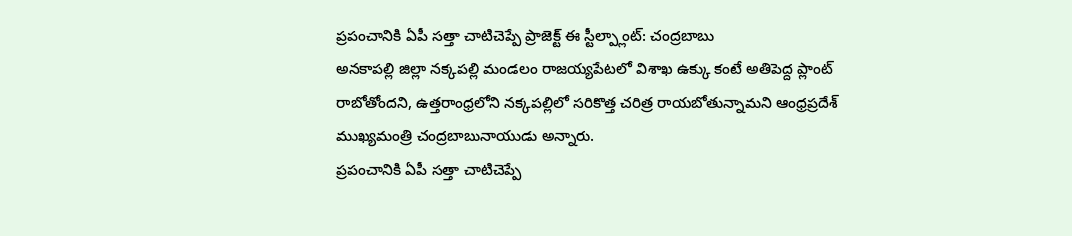ప్రపంచానికి ఏపీ సత్తా చాటిచెప్పే ప్రాజెక్ట్ ఈ స్టీల్ప్లాంట్: చంద్రబాబు
అనకాపల్లి జిల్లా నక్కపల్లి మండలం రాజయ్యపేటలో విశాఖ ఉక్కు కంటే అతిపెద్ద ప్లాంట్ రాబోతోందని, ఉత్తరాంధ్రలోని నక్కపల్లిలో సరికొత్త చరిత్ర రాయబోతున్నామని ఆంధ్రప్రదేశ్ ముఖ్యమంత్రి చంద్రబాబునాయుడు అన్నారు.
ప్రపంచానికి ఏపీ సత్తా చాటిచెప్పే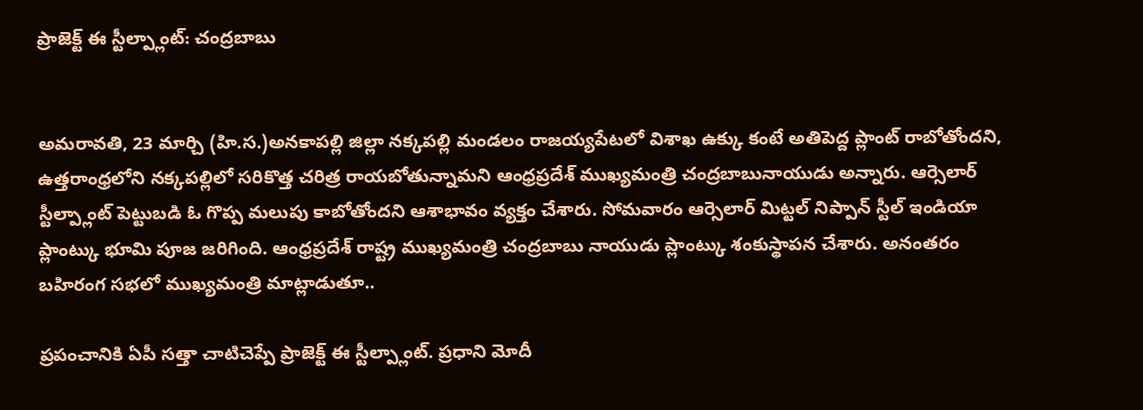ప్రాజెక్ట్ ఈ స్టీల్ప్లాంట్: చంద్రబాబు


అమరావతి, 23 మార్చి (హి.స.)అనకాపల్లి జిల్లా నక్కపల్లి మండలం రాజయ్యపేటలో విశాఖ ఉక్కు కంటే అతిపెద్ద ప్లాంట్ రాబోతోందని, ఉత్తరాంధ్రలోని నక్కపల్లిలో సరికొత్త చరిత్ర రాయబోతున్నామని ఆంధ్రప్రదేశ్ ముఖ్యమంత్రి చంద్రబాబునాయుడు అన్నారు. ఆర్సెలార్ స్టీల్ప్లాంట్ పెట్టుబడి ఓ గొప్ప మలుపు కాబోతోందని ఆశాభావం వ్యక్తం చేశారు. సోమవారం ఆర్సెలార్ మిట్టల్ నిప్పాన్ స్టీల్ ఇండియా ప్లాంట్కు భూమి పూజ జరిగింది. ఆంధ్రప్రదేశ్ రాష్ట్ర ముఖ్యమంత్రి చంద్రబాబు నాయుడు ప్లాంట్కు శంకుస్థాపన చేశారు. అనంతరం బహిరంగ సభలో ముఖ్యమంత్రి మాట్లాడుతూ..

ప్రపంచానికి ఏపీ సత్తా చాటిచెప్పే ప్రాజెక్ట్ ఈ స్టీల్ప్లాంట్. ప్రధాని మోదీ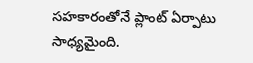సహకారంతోనే ప్లాంట్ ఏర్పాటు సాధ్యమైంది.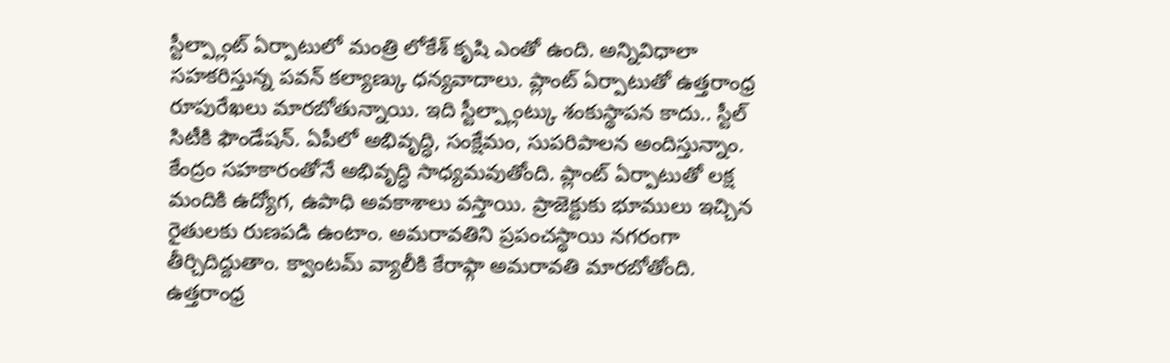స్టీల్ప్లాంట్ ఏర్పాటులో మంత్రి లోకేశ్ కృషి ఎంతో ఉంది. అన్నివిధాలా సహకరిస్తున్న పవన్ కల్యాణ్కు ధన్యవాదాలు. ప్లాంట్ ఏర్పాటుతో ఉత్తరాంధ్ర రూపురేఖలు మారబోతున్నాయి. ఇది స్టీల్ప్లాంట్కు శంకుస్థాపన కాదు.. స్టీల్ సిటీకి ఫౌండేషన్. ఏపీలో అభివృద్ధి, సంక్షేమం, సుపరిపాలన అందిస్తున్నాం. కేంద్రం సహకారంతోనే అభివృద్ధి సాధ్యమవుతోంది. ప్లాంట్ ఏర్పాటుతో లక్ష మందికి ఉద్యోగ, ఉపాధి అవకాశాలు వస్తాయి. ప్రాజెక్టుకు భూములు ఇచ్చిన రైతులకు రుణపడి ఉంటాం. అమరావతిని ప్రపంచస్థాయి నగరంగా తీర్చిదిద్దుతాం. క్వాంటమ్ వ్యాలీకి కేరాఫ్గా అమరావతి మారబోతోంది. ఉత్తరాంధ్ర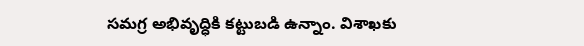సమగ్ర అభివృద్ధికి కట్టుబడి ఉన్నాం. విశాఖకు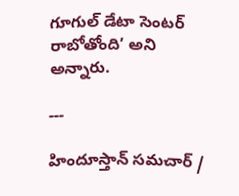గూగుల్ డేటా సెంటర్ రాబోతోంది’ అని అన్నారు.

---

హిందూస్తాన్ సమచార్ /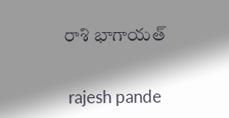రాశి భాగాయత్


 rajesh pande